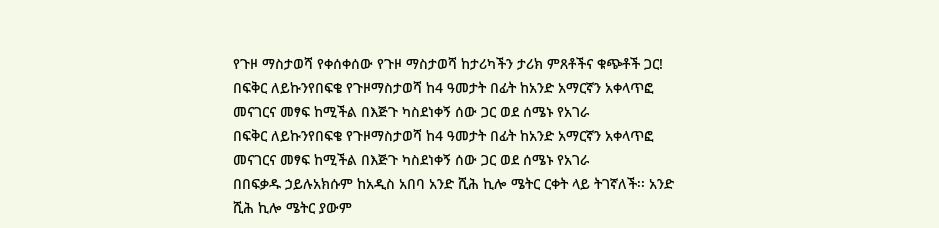የጉዞ ማስታወሻ የቀሰቀሰው የጉዞ ማስታወሻ ከታሪካችን ታሪክ ምጸቶችና ቁጭቶች ጋር!
በፍቅር ለይኩንየበፍቄ የጉዞማስታወሻ ከ4 ዓመታት በፊት ከአንድ አማርኛን አቀላጥፎ መናገርና መፃፍ ከሚችል በእጅጉ ካስደነቀኝ ሰው ጋር ወደ ሰሜኑ የአገራ
በፍቅር ለይኩንየበፍቄ የጉዞማስታወሻ ከ4 ዓመታት በፊት ከአንድ አማርኛን አቀላጥፎ መናገርና መፃፍ ከሚችል በእጅጉ ካስደነቀኝ ሰው ጋር ወደ ሰሜኑ የአገራ
በበፍቃዱ ኃይሉአክሱም ከአዲስ አበባ አንድ ሺሕ ኪሎ ሜትር ርቀት ላይ ትገኛለች፡፡ አንድ ሺሕ ኪሎ ሜትር ያውም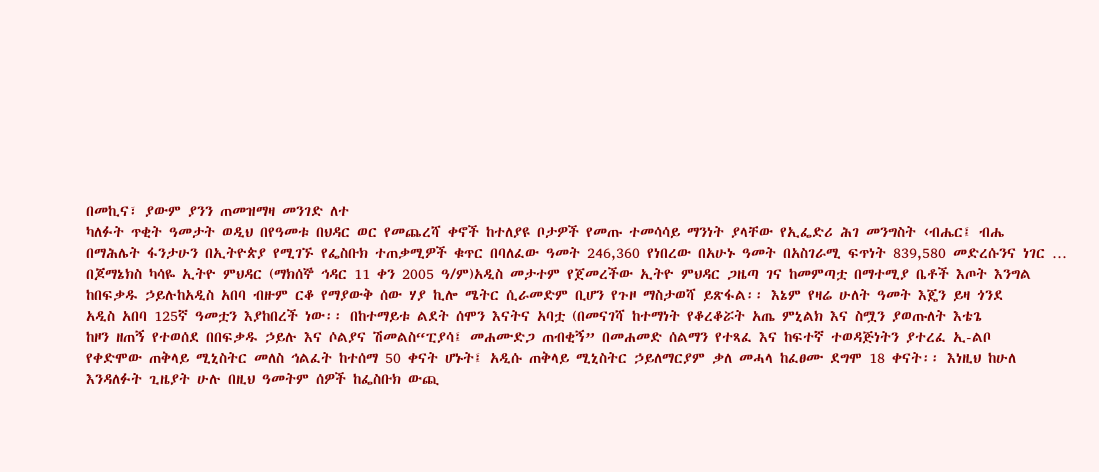በመኪና፣ ያውም ያንን ጠመዝማዛ መንገድ ለተ
ካለፉት ጥቂት ዓመታት ወዲህ በየዓመቱ በህዳር ወር የመጨረሻ ቀኖች ከተለያዩ ቦታዎች የመጡ ተመሳሳይ ማንነት ያላቸው የኢፌድሪ ሕገ መንግስት ‹ብሔር፤ ብሔ
በማሕሌት ፋንታሁን በኢትዮጵያ የሚገኙ የፌስቡክ ተጠቃሚዎች ቁጥር በባለፈው ዓመት 246,360 የነበረው በአሁኑ ዓመት በአስገራሚ ፍጥነት 839,580 መድረሱንና ነገር …
በጆማኔክስ ካሳዬ ኢትዮ ምህዳር (ማክሰኞ ኅዳር 11 ቀን 2005 ዓ/ም)አዲስ መታተም የጀመረችው ኢትዮ ምህዳር ጋዜጣ ገና ከመምጣቷ በማተሚያ ቤቶች እጦት እንግል
ከበፍቃዱ ኃይሉከአዲስ አበባ ብዙም ርቆ የማያውቅ ሰው ሃያ ኪሎ ሜትር ሲራመድም ቢሆን የጉዞ ማስታወሻ ይጽፋል፡፡ እኔም የዛሬ ሁለት ዓመት እጄን ይዛ ጎንደ
አዲስ አበባ 125ኛ ዓመቷን እያከበረች ነው፡፡ በከተማይቱ ልደት ሰሞን እናትና አባቷ (በመናገሻ ከተማነት የቆረቆሯት አጤ ምኒልክ እና ስሟን ያወጡለት እቴጌ
ከዞን ዘጠኝ የተወሰደ በበፍቃዱ ኃይሉ እና ሶልያና ሽመልስ“ፒያሳ፤ መሐሙድጋ ጠብቂኝ” በመሐመድ ሰልማን የተጻፈ እና ከፍተኛ ተወዳጅነትን ያተረፈ ኢ-ልቦ
የቀድሞው ጠቅላይ ሚኒስትር መለስ ኅልፈት ከተሰማ 50 ቀናት ሆኑት፤ አዲሱ ጠቅላይ ሚኒስትር ኃይለማርያም ቃለ መሓላ ከፈፀሙ ደግሞ 18 ቀናት፡፡ እነዚህ ከሁለ
እንዳለፉት ጊዜያት ሁሉ በዚህ ዓመትም ሰዎች ከፌስቡክ ውጪ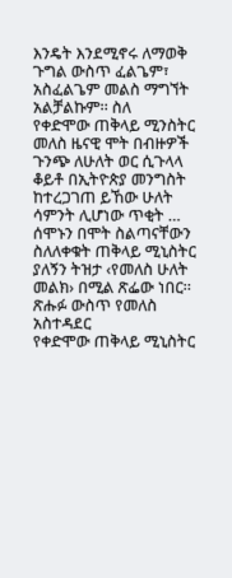እንዴት እንደሚኖሩ ለማወቅ ጉግል ውስጥ ፈልጌም፣ አስፈልጌም መልስ ማግኘት አልቻልኩም፡፡ ስለ
የቀድሞው ጠቅላይ ሚንስትር መለስ ዜናዊ ሞት በብዙዎች ጉንጭ ለሁለት ወር ሲጉላላ ቆይቶ በኢትዮጵያ መንግስት ከተረጋገጠ ይኸው ሁለት ሳምንት ሊሆነው ጥቂት …
ሰሞኑን በሞት ስልጣናቸውን ስለለቀቁት ጠቅላይ ሚኒስትር ያለኝን ትዝታ ‹የመለስ ሁለት መልክ› በሚል ጽፌው ነበር፡፡ ጽሑፉ ውስጥ የመለስ አስተዳደር
የቀድሞው ጠቅላይ ሚኒስትር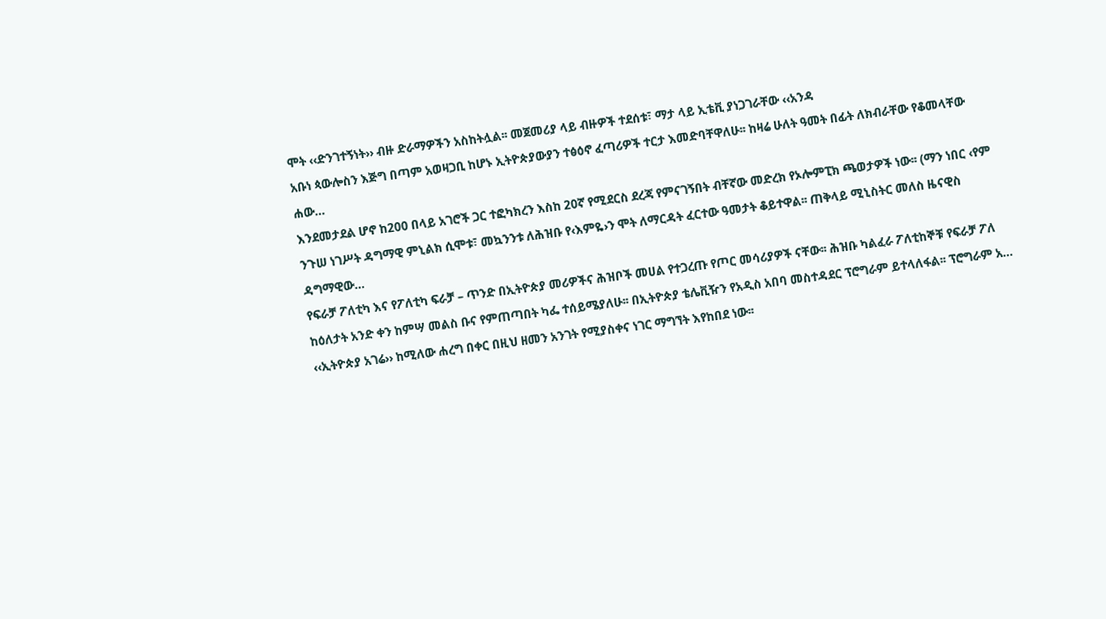ሞት ‹‹ድንገተኝነት›› ብዙ ድራማዎችን አስከትሏል፡፡ መጀመሪያ ላይ ብዙዎች ተደሰቱ፣ ማታ ላይ ኢቴቪ ያነጋገራቸው ‹‹አንዳ
አቡነ ጳውሎስን እጅግ በጣም አወዛጋቢ ከሆኑ ኢትዮጵያውያን ተፅዕኖ ፈጣሪዎች ተርታ እመድባቸዋለሁ፡፡ ከዛሬ ሁለት ዓመት በፊት ለክብራቸው የቆመላቸው ሐው…
እንደመታደል ሆኖ ከ200 በላይ አገሮች ጋር ተፎካክረን እስከ 20ኛ የሚደርስ ደረጃ የምናገኝበት ብቸኛው መድረክ የኦሎምፒክ ጫወታዎች ነው፡፡ (ማን ነበር ‹የም
ንጉሠ ነገሥት ዳግማዊ ምኒልክ ሲሞቱ፣ መኳንንቱ ለሕዝቡ የ‹እምዬ›ን ሞት ለማርዳት ፈርተው ዓመታት ቆይተዋል፡፡ ጠቅላይ ሚኒስትር መለስ ዜናዊስ ዳግማዊው…
የፍራቻ ፖለቲካ እና የፖለቲካ ፍራቻ – ጥንድ በኢትዮጵያ መሪዎችና ሕዝቦች መሀል የተጋረጡ የጦር መሳሪያዎች ናቸው፡፡ ሕዝቡ ካልፈራ ፖለቲከኞቹ የፍራቻ ፖለ
ከዕለታት አንድ ቀን ከምሣ መልስ ቡና የምጠጣበት ካፌ ተሰይሜያለሁ፡፡ በኢትዮጵያ ቴሌቪዥን የአዲስ አበባ መስተዳደር ፕሮግራም ይተላለፋል፡፡ ፕሮግራም አ…
‹‹ኢትዮጵያ አገሬ›› ከሚለው ሐረግ በቀር በዚህ ዘመን አንገት የሚያስቀና ነገር ማግኘት እየከበደ ነው፡፡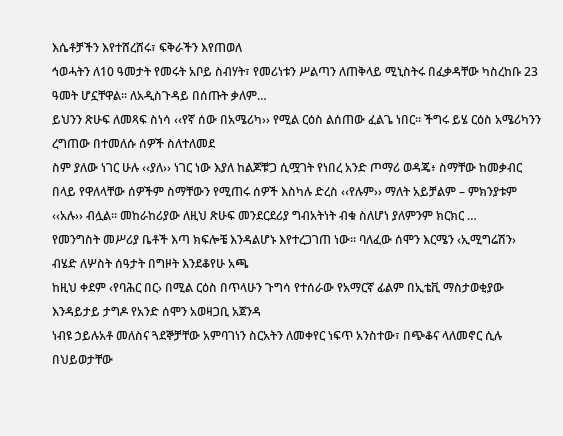እሴቶቻችን እየተሸረሸሩ፣ ፍቅራችን እየጠወለ
ኅወሓትን ለ10 ዓመታት የመሩት አቦይ ስብሃት፣ የመሪነቱን ሥልጣን ለጠቅላይ ሚኒስትሩ በፈቃዳቸው ካስረከቡ 23 ዓመት ሆኗቸዋል፡፡ ለአዲስጉዳይ በሰጡት ቃለም…
ይህንን ጽሁፍ ለመጻፍ ስነሳ ‹‹የኛ ሰው በአሜሪካ›› የሚል ርዕስ ልሰጠው ፈልጌ ነበር፡፡ ችግሩ ይሄ ርዕስ አሜሪካንን ረግጠው በተመለሱ ሰዎች ስለተለመደ
ስም ያለው ነገር ሁሉ ‹‹ያለ›› ነገር ነው እያለ ከልጆቹ’ጋ ሲሟገት የነበረ አንድ ጦማሪ ወዳጄ፥ ስማቸው ከመቃብር በላይ የዋለላቸው ሰዎችም ስማቸውን የሚጠሩ ሰዎች እስካሉ ድረስ ‹‹የሉም›› ማለት አይቻልም – ምክንያቱም ‹‹አሉ›› ብሏል፡፡ መከራከሪያው ለዚህ ጽሁፍ መንደርደሪያ ግብአትነት ብቁ ስለሆነ ያለምንም ክርክር …
የመንግስት መሥሪያ ቤቶች እጣ ክፍሎቼ እንዳልሆኑ እየተረጋገጠ ነው፡፡ ባለፈው ሰሞን እርሜን ‹ኢሚግሬሽን› ብሄድ ለሦስት ሰዓታት በግዞት እንደቆየሁ አጫ
ከዚህ ቀደም ‹የባሕር በር› በሚል ርዕስ በጥላሁን ጉግሳ የተሰራው የአማርኛ ፊልም በኢቴቪ ማስታወቂያው እንዳይታይ ታግዶ የአንድ ሰሞን አወዛጋቢ አጀንዳ
ነብዩ ኃይሉአቶ መለስና ጓደኞቻቸው አምባገነን ስርአትን ለመቀየር ነፍጥ አንስተው፣ በጭቆና ላለመኖር ሲሉ በህይወታቸው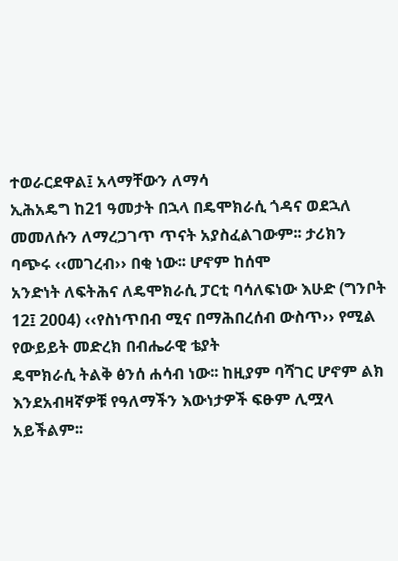ተወራርደዋል፤ አላማቸውን ለማሳ
ኢሕአዴግ ከ21 ዓመታት በኋላ በዴሞክራሲ ጎዳና ወደኋለ መመለሱን ለማረጋገጥ ጥናት አያስፈልገውም፡፡ ታሪክን ባጭሩ ‹‹መገረብ›› በቂ ነው፡፡ ሆኖም ከሰሞ
አንድነት ለፍትሕና ለዴሞክራሲ ፓርቲ ባሳለፍነው እሁድ (ግንቦት 12፤ 2004) ‹‹የስነጥበብ ሚና በማሕበረሰብ ውስጥ›› የሚል የውይይት መድረክ በብሔራዊ ቴያት
ዴሞክራሲ ትልቅ ፅንሰ ሐሳብ ነው፡፡ ከዚያም ባሻገር ሆኖም ልክ እንደአብዛኛዎቹ የዓለማችን እውነታዎች ፍፁም ሊሟላ አይችልም፡፡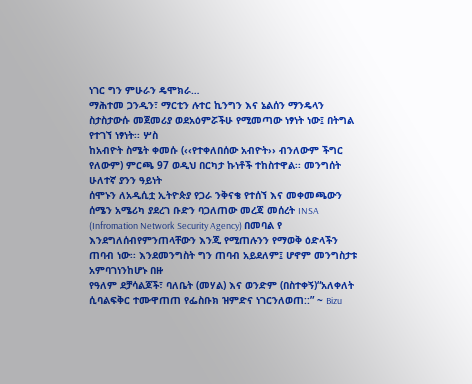ነገር ግን ምሁራን ዴሞክራ…
ማሕተመ ጋንዲን፣ ማርቲን ሉተር ኪንግን እና ኔልሰን ማንዴላን ስታስታውሱ መጀመሪያ ወደአዕምሯችሁ የሚመጣው ነፃነት ነው፤ በትግል የተገኘ ነፃነት፡፡ ሦስ
ከአብዮት ስሜት ቀመሱ (‹‹የተቀለበሰው አብዮት›› ብንለውም ችግር የለውም) ምርጫ 97 ወዲህ በርካታ ኩነቶች ተከስተዋል፡፡ መንግሰት ሁለተኛ ያንን ዓይነት
ሰሞኑን ለአዲሲቷ ኢትዮጵያ የጋራ ንቅናቄ የተሰኘ እና መቀመጫውን ሰሜን አሜሪካ ያደረገ ቡድን ባጋለጠው መረጃ መሰረት INSA (Infromation Network Security Agency) በመባል የ
እንደግለሰብየምንጠላቸውን እንጂ የሚጠሉንን የማወቅ ዕድላችን ጠባብ ነው፡፡ እንደመንግስት ግን ጠባብ አይደለም፤ ሆኖም መንግስታቱ አምባገነንከሆኑ በዙ
የዓለም ደቻሳልጆች፣ ባለቤት (መሃል) እና ወንድም (በስተቀኝ)“አለቀለት ሲባልፍቅር ተሙዋጠጠ የፌስቡክ ዝምድና ነገርንለወጠ::” ~ Bizu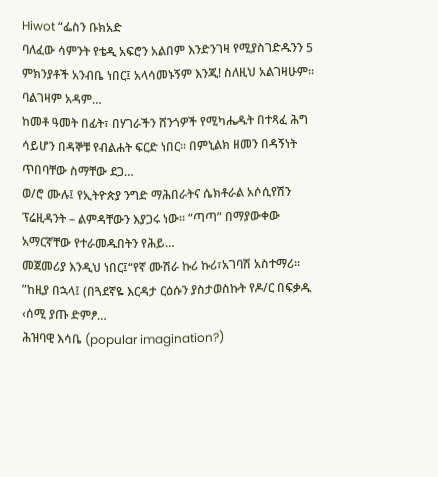Hiwot “ፌስን ቡክአድ
ባለፈው ሳምንት የቴዲ አፍሮን አልበም እንድንገዛ የሚያስገድዱንን 5 ምክንያቶች አንብቤ ነበር፤ አላሳመኑኝም እንጂ! ስለዚህ አልገዛሁም፡፡ ባልገዛም አዳም…
ከመቶ ዓመት በፊት፣ በሃገራችን ሸንጎዎች የሚካሔዱት በተጻፈ ሕግ ሳይሆን በዳኞቹ የብልሐት ፍርድ ነበር፡፡ በምኒልክ ዘመን በዳኝነት ጥበባቸው ስማቸው ደጋ…
ወ/ሮ ሙሉ፤ የኢትዮጵያ ንግድ ማሕበራትና ሴክቶራል አሶሲየሽን ፕሬዚዳንት – ልምዳቸውን እያጋሩ ነው፡፡ “ጣጣ” በማያውቀው አማርኛቸው የተራመዱበትን የሕይ…
መጀመሪያ እንዲህ ነበር፤“የኛ ሙሽራ ኩሪ ኩሪ፣አገባሽ አስተማሪ፡፡”ከዚያ በኋላ፤ (በጓደኛዬ እርዳታ ርዕሱን ያስታወስኩት የዶ/ር በፍቃዱ ‹ሰሚ ያጡ ድምፆ…
ሕዝባዊ እሳቤ (popular imagination?)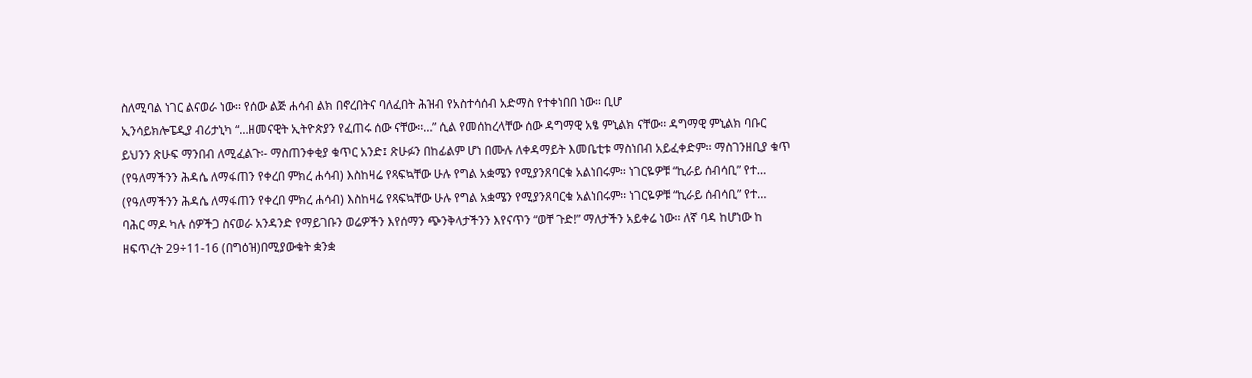ስለሚባል ነገር ልናወራ ነው፡፡ የሰው ልጅ ሐሳብ ልክ በኖረበትና ባለፈበት ሕዝብ የአስተሳሰብ አድማስ የተቀነበበ ነው፡፡ ቢሆ
ኢንሳይክሎፔዲያ ብሪታኒካ “…ዘመናዊት ኢትዮጵያን የፈጠሩ ሰው ናቸው፡፡…” ሲል የመሰከረላቸው ሰው ዳግማዊ አፄ ምኒልክ ናቸው፡፡ ዳግማዊ ምኒልክ ባቡር
ይህንን ጽሁፍ ማንበብ ለሚፈልጉ፡- ማስጠንቀቂያ ቁጥር አንድ፤ ጽሁፉን በከፊልም ሆነ በሙሉ ለቀዳማይት እመቤቲቱ ማስነበብ አይፈቀድም፡፡ ማስገንዘቢያ ቁጥ
(የዓለማችንን ሕዳሴ ለማፋጠን የቀረበ ምክረ ሐሳብ) እስከዛሬ የጻፍኳቸው ሁሉ የግል አቋሜን የሚያንጸባርቁ አልነበሩም፡፡ ነገርዬዎቹ “ኪራይ ሰብሳቢ” የተ…
(የዓለማችንን ሕዳሴ ለማፋጠን የቀረበ ምክረ ሐሳብ) እስከዛሬ የጻፍኳቸው ሁሉ የግል አቋሜን የሚያንጸባርቁ አልነበሩም፡፡ ነገርዬዎቹ “ኪራይ ሰብሳቢ” የተ…
ባሕር ማዶ ካሉ ሰዎችጋ ስናወራ አንዳንድ የማይገቡን ወሬዎችን እየሰማን ጭንቅላታችንን እየናጥን “ወቸ ጉድ!” ማለታችን አይቀሬ ነው፡፡ ለኛ ባዳ ከሆነው ከ
ዘፍጥረት 29÷11-16 (በግዕዝ)በሚያውቁት ቋንቋ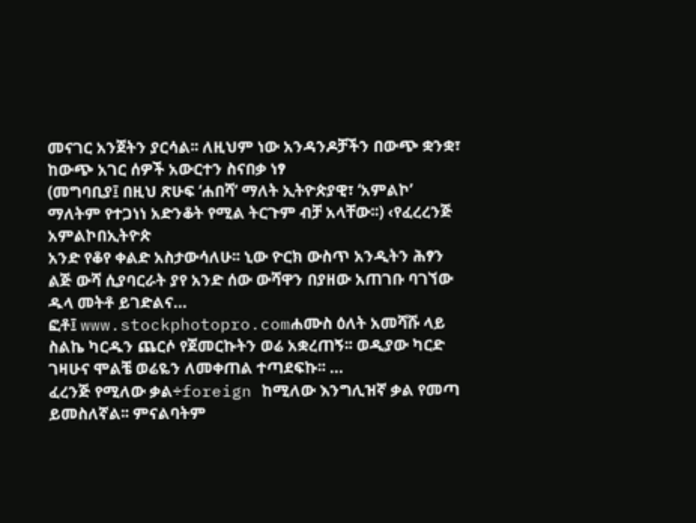መናገር አንጀትን ያርሳል፡፡ ለዚህም ነው አንዳንዶቻችን በውጭ ቋንቋ፣ ከውጭ አገር ሰዎች አውርተን ስናበቃ ነፃ
(መግባቢያ፤ በዚህ ጽሁፍ ‘ሐበሻ’ ማለት ኢትዮጵያዊ፣ ‘አምልኮ’ ማለትም የተጋነነ አድንቆት የሚል ትርጉም ብቻ አላቸው፡፡) ‹የፈረረንጅ አምልኮበኢትዮጵ
አንድ የቆየ ቀልድ አስታውሳለሁ፡፡ ኒው ዮርክ ውስጥ አንዲትን ሕፃን ልጅ ውሻ ሲያባርራት ያየ አንድ ሰው ውሻዋን በያዘው አጠገቡ ባገኘው ዱላ መትቶ ይገድልና…
ፎቶ፤ www.stockphotopro.comሐሙስ ዕለት አመሻሹ ላይ ስልኬ ካርዱን ጨርሶ የጀመርኩትን ወሬ አቋረጠኝ፡፡ ወዲያው ካርድ ገዛሁና ሞልቼ ወሬዬን ለመቀጠል ተጣደፍኩ፡፡ …
ፈረንጅ የሚለው ቃል÷foreign ከሚለው እንግሊዝኛ ቃል የመጣ ይመስለኛል፡፡ ምናልባትም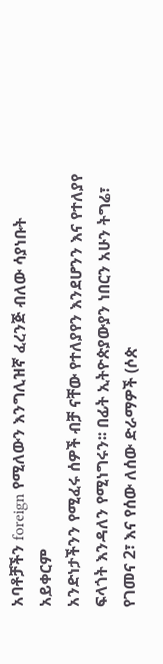አባቶቻችን foreign የሚለውን እንግሊዝኛ ፈረንጅ ብለው ሳያነቡት አይቀርም
አንድነታችንን የሚፈሩ ሰዎች ብቻ ናቸው የተለያየን እንደሆንን እና የተለያየ ፍላጎት እንዳለን የሚነግሩን፡፡ በፊት ኢትዮጵያውያን ነበርን አሁን ትግሬ፣
የገመና 2፣ እና የሰው ለሰው ድራማዎች (ሶጵ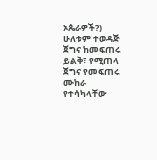ኦጴራዎች?) ሁለቱም ተወዳጅ ጀግና ከመፍጠሩ ይልቅ፣ የሚጠላ ጀግና የመፍጠሩ ሙከራ የተሳካላቸው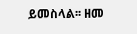ይመስላል፡፡ ዘመ